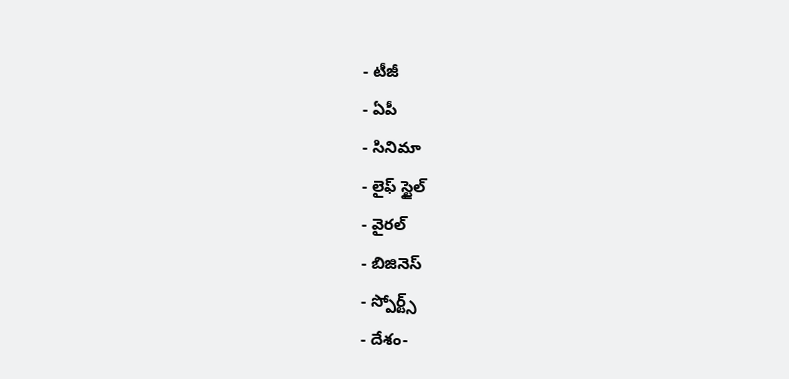- టీజీ
- ఏపీ
- సినిమా
- లైఫ్ స్టైల్
- వైరల్
- బిజినెస్
- స్పోర్ట్స్
- దేశం-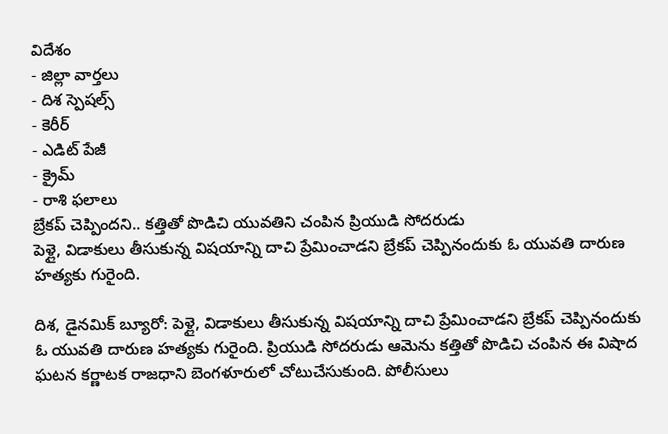విదేశం
- జిల్లా వార్తలు
- దిశ స్పెషల్స్
- కెరీర్
- ఎడిట్ పేజీ
- క్రైమ్
- రాశి ఫలాలు
బ్రేకప్ చెప్పిందని.. కత్తితో పొడిచి యువతిని చంపిన ప్రియుడి సోదరుడు
పెళ్లై, విడాకులు తీసుకున్న విషయాన్ని దాచి ప్రేమించాడని బ్రేకప్ చెప్పినందుకు ఓ యువతి దారుణ హత్యకు గురైంది.

దిశ, డైనమిక్ బ్యూరో: పెళ్లై, విడాకులు తీసుకున్న విషయాన్ని దాచి ప్రేమించాడని బ్రేకప్ చెప్పినందుకు ఓ యువతి దారుణ హత్యకు గురైంది. ప్రియుడి సోదరుడు ఆమెను కత్తితో పొడిచి చంపిన ఈ విషాద ఘటన కర్ణాటక రాజధాని బెంగళూరులో చోటుచేసుకుంది. పోలీసులు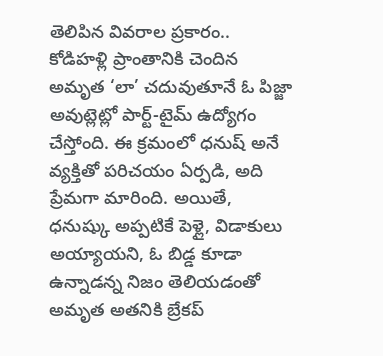తెలిపిన వివరాల ప్రకారం.. కోడిహళ్లి ప్రాంతానికి చెందిన అమృత ‘లా’ చదువుతూనే ఓ పిజ్జా అవుట్లెట్లో పార్ట్-టైమ్ ఉద్యోగం చేస్తోంది. ఈ క్రమంలో ధనుష్ అనే వ్యక్తితో పరిచయం ఏర్పడి, అది ప్రేమగా మారింది. అయితే, ధనుష్కు అప్పటికే పెళ్లై, విడాకులు అయ్యాయని, ఓ బిడ్డ కూడా ఉన్నాడన్న నిజం తెలియడంతో అమృత అతనికి బ్రేకప్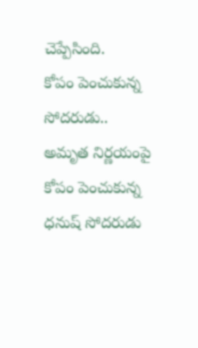చెప్పేసింది.
కోపం పెంచుకున్న సోదరుడు..
అమృత నిర్ణయంపై కోపం పెంచుకున్న ధనుష్ సోదరుడు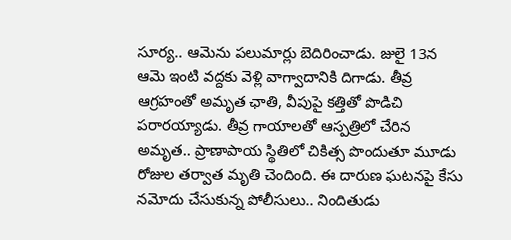సూర్య.. ఆమెను పలుమార్లు బెదిరించాడు. జులై 13న ఆమె ఇంటి వద్దకు వెళ్లి వాగ్వాదానికి దిగాడు. తీవ్ర ఆగ్రహంతో అమృత ఛాతి, వీపుపై కత్తితో పొడిచి పరారయ్యాడు. తీవ్ర గాయాలతో ఆస్పత్రిలో చేరిన అమృత.. ప్రాణాపాయ స్థితిలో చికిత్స పొందుతూ మూడు రోజుల తర్వాత మృతి చెందింది. ఈ దారుణ ఘటనపై కేసు నమోదు చేసుకున్న పోలీసులు.. నిందితుడు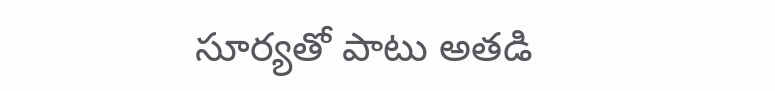సూర్యతో పాటు అతడి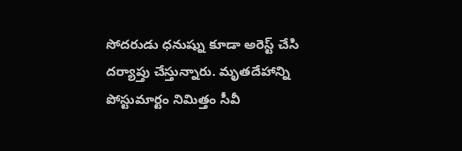సోదరుడు ధనుష్ను కూడా అరెస్ట్ చేసి దర్యాప్తు చేస్తున్నారు. మృతదేహాన్ని పోస్టుమార్టం నిమిత్తం సీవీ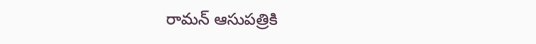రామన్ ఆసుపత్రికి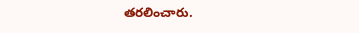తరలించారు.